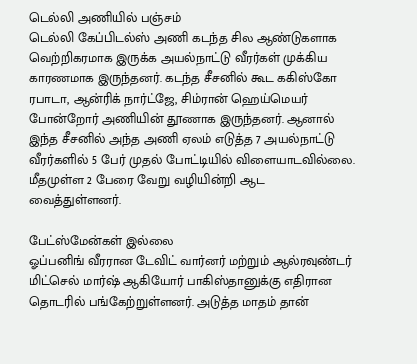டெல்லி அணியில் பஞ்சம்
டெல்லி கேப்பிடல்ஸ் அணி கடந்த சில ஆண்டுகளாக வெற்றிகரமாக இருக்க அயல்நாட்டு வீரர்கள் முக்கிய காரணமாக இருந்தனர். கடந்த சீசனில் கூட ககிஸ்கோ ரபாடா, ஆன்ரிக் நார்ட்ஜே, சிம்ரான் ஹெய்மெயர் போன்றோர் அணியின் தூணாக இருந்தனர். ஆனால் இந்த சீசனில் அந்த அணி ஏலம் எடுத்த 7 அயல்நாட்டு வீரர்களில் 5 பேர் முதல் போட்டியில் விளையாடவில்லை. மீதமுள்ள 2 பேரை வேறு வழியின்றி ஆட வைத்துள்ளனர்.

பேட்ஸ்மேன்கள் இல்லை
ஓப்பனிங் வீரரான டேவிட் வார்னர் மற்றும் ஆல்ரவுண்டர் மிட்செல் மார்ஷ் ஆகியோர் பாகிஸ்தானுக்கு எதிரான தொடரில் பங்கேற்றுள்ளனர். அடுத்த மாதம் தான்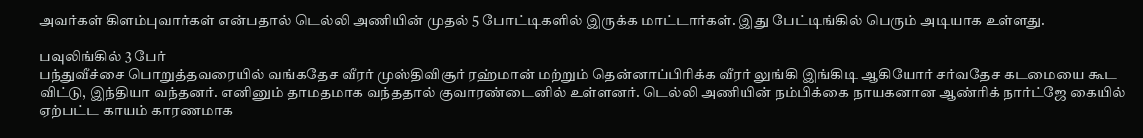அவர்கள் கிளம்புவார்கள் என்பதால் டெல்லி அணியின் முதல் 5 போட்டிகளில் இருக்க மாட்டார்கள். இது பேட்டிங்கில் பெரும் அடியாக உள்ளது.

பவுலிங்கில் 3 பேர்
பந்துவீச்சை பொறுத்தவரையில் வங்கதேச வீரர் முஸ்திவிசூர் ரஹ்மான் மற்றும் தென்னாப்பிரிக்க வீரர் லுங்கி இங்கிடி ஆகியோர் சர்வதேச கடமையை கூட விட்டு, இந்தியா வந்தனர். எனினும் தாமதமாக வந்ததால் குவாரண்டைனில் உள்ளனர். டெல்லி அணியின் நம்பிக்கை நாயகனான ஆண்ரிக் நார்ட்ஜே கையில் ஏற்பட்ட காயம் காரணமாக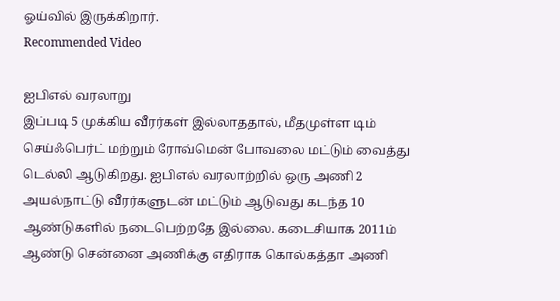ஓய்வில் இருக்கிறார்.
Recommended Video

ஐபிஎல் வரலாறு
இப்படி 5 முக்கிய வீரர்கள் இல்லாததால், மீதமுள்ள டிம் செய்ஃபெர்ட் மற்றும் ரோவ்மென் போவலை மட்டும் வைத்து டெல்லி ஆடுகிறது. ஐபிஎல் வரலாற்றில் ஒரு அணி 2 அயல்நாட்டு வீரர்களுடன் மட்டும் ஆடுவது கடந்த 10 ஆண்டுகளில் நடைபெற்றதே இல்லை. கடைசியாக 2011ம் ஆண்டு சென்னை அணிக்கு எதிராக கொல்கத்தா அணி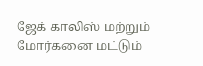ஜேக் காலிஸ் மற்றும் மோர்கனை மட்டும்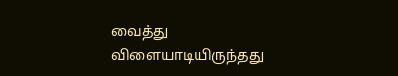வைத்து விளையாடியிருந்தது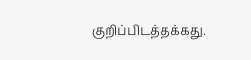குறிப்பிடத்தக்கது.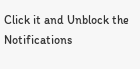Click it and Unblock the Notifications